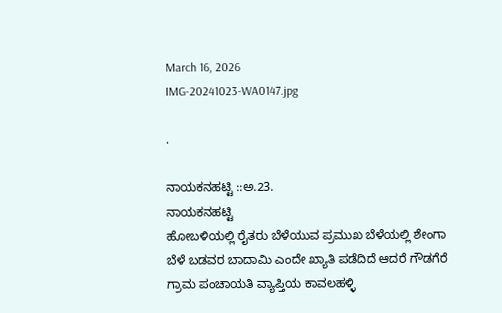March 16, 2026
IMG-20241023-WA0147.jpg

.

ನಾಯಕನಹಟ್ಟಿ ::ಅ.23.
ನಾಯಕನಹಟ್ಟಿ
ಹೋಬಳಿಯಲ್ಲಿ ರೈತರು ಬೆಳೆಯುವ ಪ್ರಮುಖ ಬೆಳೆಯಲ್ಲಿ ಶೇಂಗಾ ಬೆಳೆ ಬಡವರ ಬಾದಾಮಿ ಎಂದೇ ಖ್ಯಾತಿ ಪಡೆದಿದೆ ಆದರೆ ಗೌಡಗೆರೆ ಗ್ರಾಮ ಪಂಚಾಯತಿ ವ್ಯಾಪ್ತಿಯ ಕಾವಲಹಳ್ಳಿ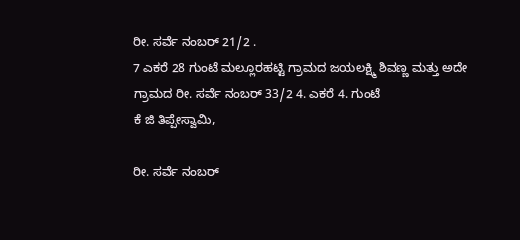ರೀ. ಸರ್ವೆ ನಂಬರ್ 21/2 .
7 ಎಕರೆ 28 ಗುಂಟೆ ಮಲ್ಲೂರಹಟ್ಟಿ ಗ್ರಾಮದ ಜಯಲಕ್ಷ್ಮಿ ಶಿವಣ್ಣ ಮತ್ತು ಅದೇ ಗ್ರಾಮದ ರೀ. ಸರ್ವೆ ನಂಬರ್ 33/2 4. ಎಕರೆ 4. ಗುಂಟೆ
ಕೆ ಜಿ ತಿಪ್ಪೇಸ್ವಾಮಿ,

ರೀ. ಸರ್ವೆ ನಂಬರ್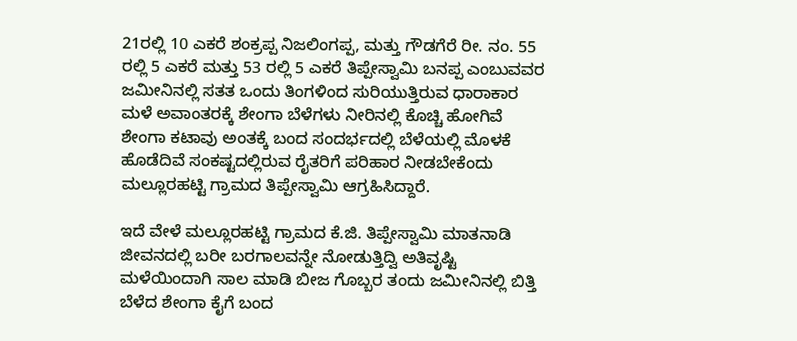21ರಲ್ಲಿ 10 ಎಕರೆ ಶಂಕ್ರಪ್ಪ ನಿಜಲಿಂಗಪ್ಪ, ಮತ್ತು ಗೌಡಗೆರೆ ರೀ. ನಂ. 55 ರಲ್ಲಿ 5 ಎಕರೆ ಮತ್ತು 53 ರಲ್ಲಿ 5 ಎಕರೆ ತಿಪ್ಪೇಸ್ವಾಮಿ ಬನಪ್ಪ ಎಂಬುವವರ ಜಮೀನಿನಲ್ಲಿ ಸತತ ಒಂದು ತಿಂಗಳಿಂದ ಸುರಿಯುತ್ತಿರುವ ಧಾರಾಕಾರ ಮಳೆ ಅವಾಂತರಕ್ಕೆ ಶೇಂಗಾ ಬೆಳೆಗಳು ನೀರಿನಲ್ಲಿ ಕೊಚ್ಚಿ ಹೋಗಿವೆ ಶೇಂಗಾ ಕಟಾವು ಅಂತಕ್ಕೆ ಬಂದ ಸಂದರ್ಭದಲ್ಲಿ ಬೆಳೆಯಲ್ಲಿ ಮೊಳಕೆ ಹೊಡೆದಿವೆ ಸಂಕಷ್ಟದಲ್ಲಿರುವ ರೈತರಿಗೆ ಪರಿಹಾರ ನೀಡಬೇಕೆಂದು ಮಲ್ಲೂರಹಟ್ಟಿ ಗ್ರಾಮದ ತಿಪ್ಪೇಸ್ವಾಮಿ ಆಗ್ರಹಿಸಿದ್ದಾರೆ.

ಇದೆ ವೇಳೆ ಮಲ್ಲೂರಹಟ್ಟಿ ಗ್ರಾಮದ ಕೆ.ಜಿ. ತಿಪ್ಪೇಸ್ವಾಮಿ ಮಾತನಾಡಿ ಜೀವನದಲ್ಲಿ ಬರೀ ಬರಗಾಲವನ್ನೇ ನೋಡುತ್ತಿದ್ವಿ ಅತಿವೃಷ್ಟಿ ಮಳೆಯಿಂದಾಗಿ ಸಾಲ ಮಾಡಿ ಬೀಜ ಗೊಬ್ಬರ ತಂದು ಜಮೀನಿನಲ್ಲಿ ಬಿತ್ತಿ ಬೆಳೆದ ಶೇಂಗಾ ಕೈಗೆ ಬಂದ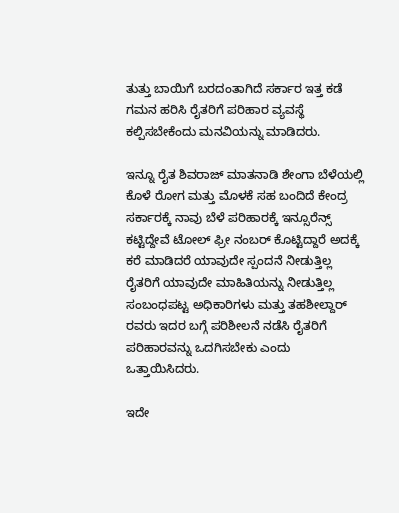ತುತ್ತು ಬಾಯಿಗೆ ಬರದಂತಾಗಿದೆ ಸರ್ಕಾರ ಇತ್ತ ಕಡೆ ಗಮನ ಹರಿಸಿ ರೈತರಿಗೆ ಪರಿಹಾರ ವ್ಯವಸ್ಥೆ ಕಲ್ಪಿಸಬೇಕೆಂದು ಮನವಿಯನ್ನು ಮಾಡಿದರು.

ಇನ್ನೂ ರೈತ ಶಿವರಾಜ್ ಮಾತನಾಡಿ ಶೇಂಗಾ ಬೆಳೆಯಲ್ಲಿ ಕೊಳೆ ರೋಗ ಮತ್ತು ಮೊಳಕೆ ಸಹ ಬಂದಿದೆ ಕೇಂದ್ರ ಸರ್ಕಾರಕ್ಕೆ ನಾವು ಬೆಳೆ ಪರಿಹಾರಕ್ಕೆ ಇನ್ಸೂರೆನ್ಸ್ ಕಟ್ಟಿದ್ದೇವೆ ಟೋಲ್ ಫ್ರೀ ನಂಬರ್ ಕೊಟ್ಟಿದ್ದಾರೆ ಅದಕ್ಕೆ ಕರೆ ಮಾಡಿದರೆ ಯಾವುದೇ ಸ್ಪಂದನೆ ನೀಡುತ್ತಿಲ್ಲ ರೈತರಿಗೆ ಯಾವುದೇ ಮಾಹಿತಿಯನ್ನು ನೀಡುತ್ತಿಲ್ಲ ಸಂಬಂಧಪಟ್ಟ ಅಧಿಕಾರಿಗಳು ಮತ್ತು ತಹಶೀಲ್ದಾರ್ ರವರು ಇದರ ಬಗ್ಗೆ ಪರಿಶೀಲನೆ ನಡೆಸಿ ರೈತರಿಗೆ ಪರಿಹಾರವನ್ನು ಒದಗಿಸಬೇಕು ಎಂದು ಒತ್ತಾಯಿಸಿದರು.

ಇದೇ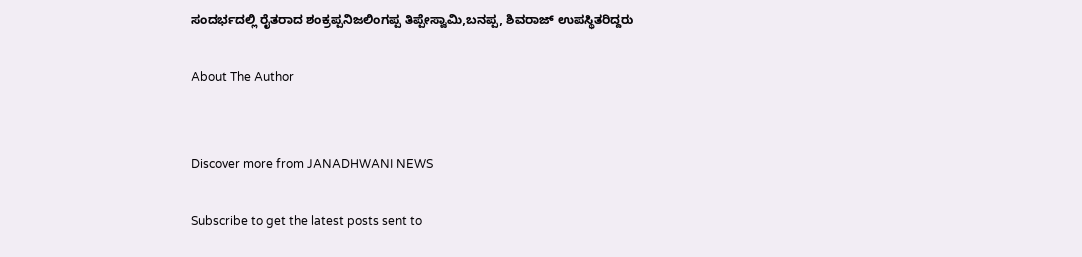ಸಂದರ್ಭದಲ್ಲಿ ರೈತರಾದ ಶಂಕ್ರಪ್ಪನಿಜಲಿಂಗಪ್ಪ ತಿಪ್ಪೇಸ್ವಾಮಿ,ಬನಪ್ಪ, ಶಿವರಾಜ್ ಉಪಸ್ಥಿತರಿದ್ದರು

About The Author


Discover more from JANADHWANI NEWS

Subscribe to get the latest posts sent to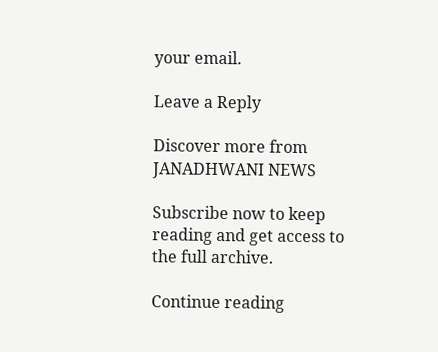your email.

Leave a Reply

Discover more from JANADHWANI NEWS

Subscribe now to keep reading and get access to the full archive.

Continue reading